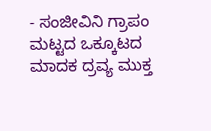- ಸಂಜೀವಿನಿ ಗ್ರಾಪಂ ಮಟ್ಟದ ಒಕ್ಕೂಟದ ಮಾದಕ ದ್ರವ್ಯ ಮುಕ್ತ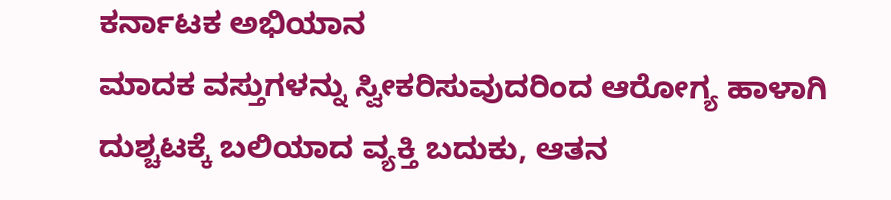ಕರ್ನಾಟಕ ಅಭಿಯಾನ
ಮಾದಕ ವಸ್ತುಗಳನ್ನು ಸ್ವೀಕರಿಸುವುದರಿಂದ ಆರೋಗ್ಯ ಹಾಳಾಗಿ ದುಶ್ಚಟಕ್ಕೆ ಬಲಿಯಾದ ವ್ಯಕ್ತಿ ಬದುಕು, ಆತನ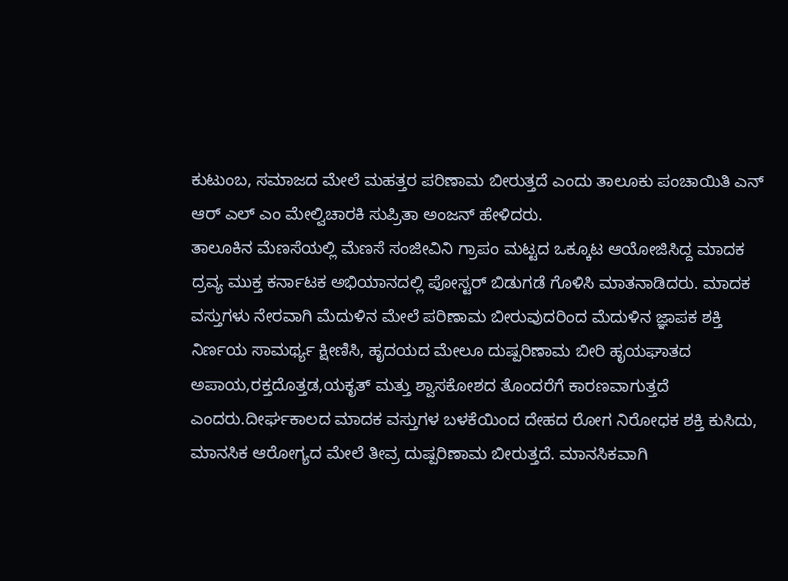ಕುಟುಂಬ, ಸಮಾಜದ ಮೇಲೆ ಮಹತ್ತರ ಪರಿಣಾಮ ಬೀರುತ್ತದೆ ಎಂದು ತಾಲೂಕು ಪಂಚಾಯಿತಿ ಎನ್ ಆರ್ ಎಲ್ ಎಂ ಮೇಲ್ವಿಚಾರಕಿ ಸುಪ್ರಿತಾ ಅಂಜನ್ ಹೇಳಿದರು.
ತಾಲೂಕಿನ ಮೆಣಸೆಯಲ್ಲಿ ಮೆಣಸೆ ಸಂಜೀವಿನಿ ಗ್ರಾಪಂ ಮಟ್ಟದ ಒಕ್ಕೂಟ ಆಯೋಜಿಸಿದ್ದ ಮಾದಕ ದ್ರವ್ಯ ಮುಕ್ತ ಕರ್ನಾಟಕ ಅಭಿಯಾನದಲ್ಲಿ ಪೋಸ್ಟರ್ ಬಿಡುಗಡೆ ಗೊಳಿಸಿ ಮಾತನಾಡಿದರು. ಮಾದಕ ವಸ್ತುಗಳು ನೇರವಾಗಿ ಮೆದುಳಿನ ಮೇಲೆ ಪರಿಣಾಮ ಬೀರುವುದರಿಂದ ಮೆದುಳಿನ ಜ್ಞಾಪಕ ಶಕ್ತಿ ನಿರ್ಣಯ ಸಾಮರ್ಥ್ಯ ಕ್ಷೀಣಿಸಿ, ಹೃದಯದ ಮೇಲೂ ದುಷ್ಪರಿಣಾಮ ಬೀರಿ ಹೃಯಘಾತದ ಅಪಾಯ,ರಕ್ತದೊತ್ತಡ,ಯಕೃತ್ ಮತ್ತು ಶ್ವಾಸಕೋಶದ ತೊಂದರೆಗೆ ಕಾರಣವಾಗುತ್ತದೆ ಎಂದರು.ದೀರ್ಘಕಾಲದ ಮಾದಕ ವಸ್ತುಗಳ ಬಳಕೆಯಿಂದ ದೇಹದ ರೋಗ ನಿರೋಧಕ ಶಕ್ತಿ ಕುಸಿದು, ಮಾನಸಿಕ ಆರೋಗ್ಯದ ಮೇಲೆ ತೀವ್ರ ದುಷ್ಪರಿಣಾಮ ಬೀರುತ್ತದೆ. ಮಾನಸಿಕವಾಗಿ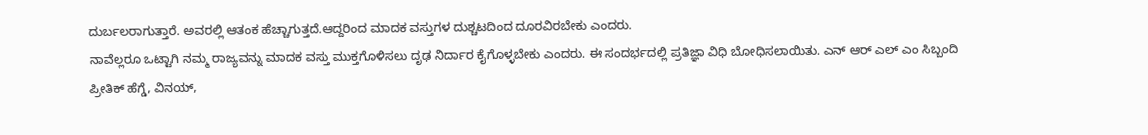ದುರ್ಬಲರಾಗುತ್ತಾರೆ. ಅವರಲ್ಲಿ ಆತಂಕ ಹೆಚ್ಚಾಗುತ್ತದೆ.ಆದ್ದರಿಂದ ಮಾದಕ ವಸ್ತುಗಳ ದುಶ್ಚಟದಿಂದ ದೂರವಿರಬೇಕು ಎಂದರು.
ನಾವೆಲ್ಲರೂ ಒಟ್ಟಾಗಿ ನಮ್ಮ ರಾಜ್ಯವನ್ನು ಮಾದಕ ವಸ್ತು ಮುಕ್ತಗೊಳಿಸಲು ದೃಢ ನಿರ್ದಾರ ಕೈಗೊಳ್ಳಬೇಕು ಎಂದರು. ಈ ಸಂದರ್ಭದಲ್ಲಿ ಪ್ರತಿಜ್ಞಾ ವಿಧಿ ಬೋಧಿಸಲಾಯಿತು. ಎನ್ ಆರ್ ಎಲ್ ಎಂ ಸಿಬ್ಬಂದಿ ಪ್ರೀತಿಕ್ ಹೆಗ್ಡೆ, ವಿನಯ್,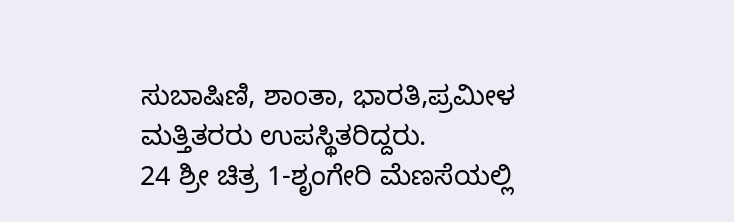ಸುಬಾಷಿಣಿ, ಶಾಂತಾ, ಭಾರತಿ,ಪ್ರಮೀಳ ಮತ್ತಿತರರು ಉಪಸ್ಥಿತರಿದ್ದರು.
24 ಶ್ರೀ ಚಿತ್ರ 1-ಶೃಂಗೇರಿ ಮೆಣಸೆಯಲ್ಲಿ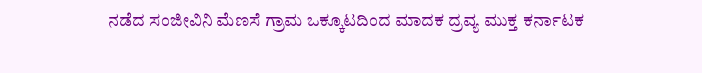ನಡೆದ ಸಂಜೀವಿನಿ ಮೆಣಸೆ ಗ್ರಾಮ ಒಕ್ಕೂಟದಿಂದ ಮಾದಕ ದ್ರವ್ಯ ಮುಕ್ತ ಕರ್ನಾಟಕ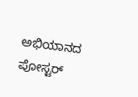ಅಭಿಯಾನದ ಪೋಸ್ಟರ್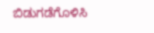ಬಿಡುಗಡೆಗೊಳಿಸಿ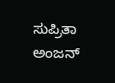ಸುಪ್ರಿತಾ ಅಂಜನ್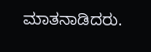ಮಾತನಾಡಿದರು.